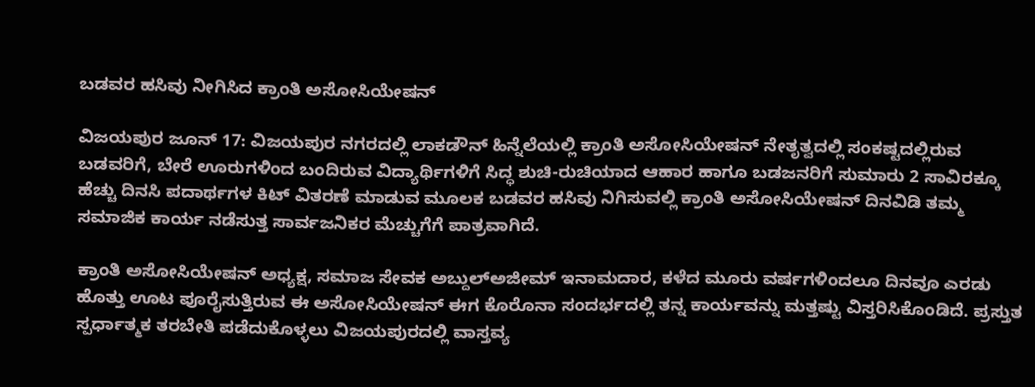ಬಡವರ ಹಸಿವು ನೀಗಿಸಿದ ಕ್ರಾಂತಿ ಅಸೋಸಿಯೇಷನ್

ವಿಜಯಪುರ ಜೂನ್‌ 17: ವಿಜಯಪುರ ನಗರದಲ್ಲಿ ಲಾಕಡೌನ್ ಹಿನ್ನೆಲೆಯಲ್ಲಿ ಕ್ರಾಂತಿ ಅಸೋಸಿಯೇಷನ್ ನೇತೃತ್ವದಲ್ಲಿ ಸಂಕಷ್ಟದಲ್ಲಿರುವ ಬಡವರಿಗೆ, ಬೇರೆ ಊರುಗಳಿಂದ ಬಂದಿರುವ ವಿದ್ಯಾರ್ಥಿಗಳಿಗೆ ಸಿದ್ಧ ಶುಚಿ-ರುಚಿಯಾದ ಆಹಾರ ಹಾಗೂ ಬಡಜನರಿಗೆ ಸುಮಾರು 2 ಸಾವಿರಕ್ಕೂ ಹೆಚ್ಚು ದಿನಸಿ ಪದಾರ್ಥಗಳ ಕಿಟ್ ವಿತರಣೆ ಮಾಡುವ ಮೂಲಕ ಬಡವರ ಹಸಿವು ನಿಗಿಸುವಲ್ಲಿ ಕ್ರಾಂತಿ ಅಸೋಸಿಯೇಷನ್‌ ದಿನವಿಡಿ ತಮ್ಮ ಸಮಾಜಿಕ ಕಾರ್ಯ ನಡೆಸುತ್ತ ಸಾರ್ವಜನಿಕರ ಮೆಚ್ಚುಗೆಗೆ ಪಾತ್ರವಾಗಿದೆ.

ಕ್ರಾಂತಿ ಅಸೋಸಿಯೇಷನ್ ಅಧ್ಯಕ್ಷ, ಸಮಾಜ ಸೇವಕ ಅಬ್ದುಲ್‍ಅಜೀಮ್ ಇನಾಮದಾರ, ಕಳೆದ ಮೂರು ವರ್ಷಗಳಿಂದಲೂ ದಿನವೂ ಎರಡು ಹೊತ್ತು ಊಟ ಪೂರೈಸುತ್ತಿರುವ ಈ ಅಸೋಸಿಯೇಷನ್ ಈಗ ಕೊರೊನಾ ಸಂದರ್ಭದಲ್ಲಿ ತನ್ನ ಕಾರ್ಯವನ್ನು ಮತ್ತಷ್ಟು ವಿಸ್ತರಿಸಿಕೊಂಡಿದೆ. ಪ್ರಸ್ತುತ ಸ್ಪರ್ಧಾತ್ಮಕ ತರಬೇತಿ ಪಡೆದುಕೊಳ್ಳಲು ವಿಜಯಪುರದಲ್ಲಿ ವಾಸ್ತವ್ಯ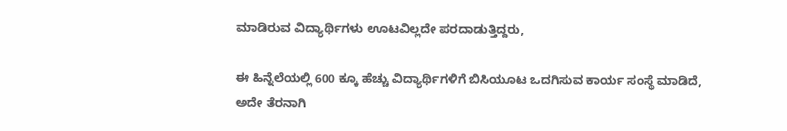ಮಾಡಿರುವ ವಿದ್ಯಾರ್ಥಿಗಳು ಊಟವಿಲ್ಲದೇ ಪರದಾಡುತ್ತಿದ್ದರು,

ಈ ಹಿನ್ನೆಲೆಯಲ್ಲಿ 600 ಕ್ಕೂ ಹೆಚ್ಚು ವಿದ್ಯಾರ್ಥಿಗಳಿಗೆ ಬಿಸಿಯೂಟ ಒದಗಿಸುವ ಕಾರ್ಯ ಸಂಸ್ಥೆ ಮಾಡಿದೆ, ಅದೇ ತೆರನಾಗಿ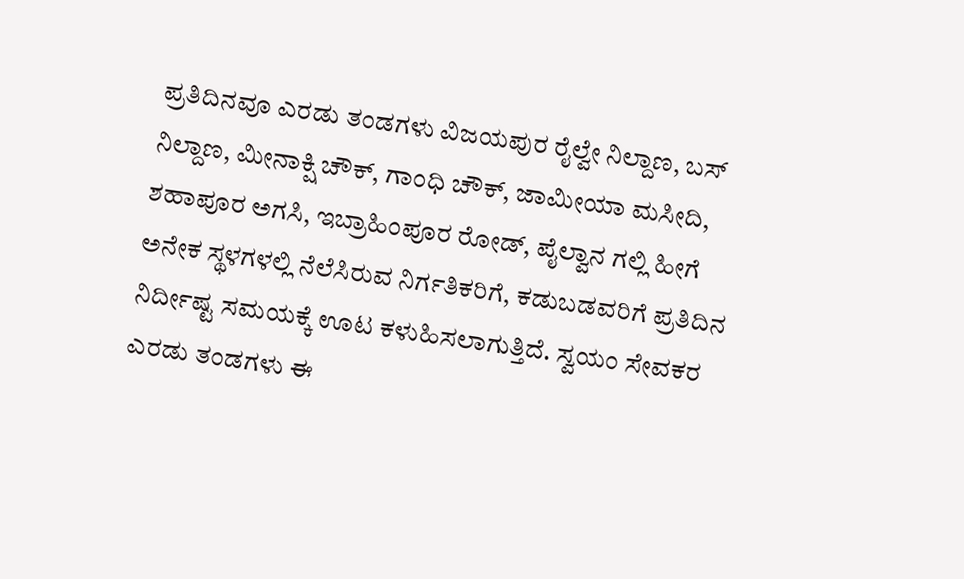ಪ್ರತಿದಿನವೂ ಎರಡು ತಂಡಗಳು ವಿಜಯಪುರ ರೈಲ್ವೇ ನಿಲ್ದಾಣ, ಬಸ್ ನಿಲ್ದಾಣ, ಮೀನಾಕ್ಷಿ ಚೌಕ್, ಗಾಂಧಿ ಚೌಕ್, ಜಾಮೀಯಾ ಮಸೀದಿ, ಶಹಾಪೂರ ಅಗಸಿ, ಇಬ್ರಾಹಿಂಪೂರ ರೋಡ್, ಪೈಲ್ವಾನ ಗಲ್ಲಿ ಹೀಗೆ ಅನೇಕ ಸ್ಥಳಗಳಲ್ಲಿ ನೆಲೆಸಿರುವ ನಿರ್ಗತಿಕರಿಗೆ, ಕಡುಬಡವರಿಗೆ ಪ್ರತಿದಿನ ನಿರ್ದೀಷ್ಟ ಸಮಯಕ್ಕೆ ಊಟ ಕಳುಹಿಸಲಾಗುತ್ತಿದೆ. ಸ್ವಯಂ ಸೇವಕರ ಎರಡು ತಂಡಗಳು ಈ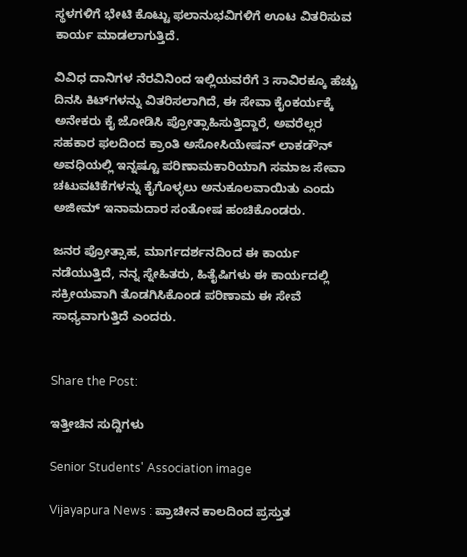ಸ್ಥಳಗಳಿಗೆ ಭೇಟಿ ಕೊಟ್ಟು ಫಲಾನುಭವಿಗಳಿಗೆ ಊಟ ವಿತರಿಸುವ ಕಾರ್ಯ ಮಾಡಲಾಗುತ್ತಿದೆ.

ವಿವಿಧ ದಾನಿಗಳ ನೆರವಿನಿಂದ ಇಲ್ಲಿಯವರೆಗೆ 3 ಸಾವಿರಕ್ಕೂ ಹೆಚ್ಚು ದಿನಸಿ ಕಿಟ್‍ಗಳನ್ನು ವಿತರಿಸಲಾಗಿದೆ, ಈ ಸೇವಾ ಕೈಂಕರ್ಯಕ್ಕೆ ಅನೇಕರು ಕೈ ಜೋಡಿಸಿ ಪ್ರೋತ್ಸಾಹಿಸುತ್ತಿದ್ದಾರೆ, ಅವರೆಲ್ಲರ ಸಹಕಾರ ಫಲದಿಂದ ಕ್ರಾಂತಿ ಅಸೋಸಿಯೇಷನ್ ಲಾಕಡೌನ್ ಅವಧಿಯಲ್ಲಿ ಇನ್ನಷ್ಟೂ ಪರಿಣಾಮಕಾರಿಯಾಗಿ ಸಮಾಜ ಸೇವಾ ಚಟುವಟಿಕೆಗಳನ್ನು ಕೈಗೊಳ್ಳಲು ಅನುಕೂಲವಾಯಿತು ಎಂದು ಅಜೀಮ್ ಇನಾಮದಾರ ಸಂತೋಷ ಹಂಚಿಕೊಂಡರು.

ಜನರ ಪ್ರೋತ್ಸಾಹ, ಮಾರ್ಗದರ್ಶನದಿಂದ ಈ ಕಾರ್ಯ ನಡೆಯುತ್ತಿದೆ, ನನ್ನ ಸ್ನೇಹಿತರು, ಹಿತೈಷಿಗಳು ಈ ಕಾರ್ಯದಲ್ಲಿ ಸಕ್ರೀಯವಾಗಿ ತೊಡಗಿಸಿಕೊಂಡ ಪರಿಣಾಮ ಈ ಸೇವೆ ಸಾಧ್ಯವಾಗುತ್ತಿದೆ ಎಂದರು.


Share the Post:

ಇತ್ತೀಚಿನ ಸುದ್ದಿಗಳು

Senior Students' Association image

Vijayapura News : ಪ್ರಾಚೀನ ಕಾಲದಿಂದ ಪ್ರಸ್ತುತ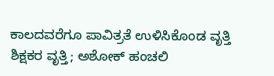ಕಾಲದವರೆಗೂ ಪಾವಿತ್ರತೆ ಉಳಿಸಿಕೊಂಡ ವೃತ್ತಿ ಶಿಕ್ಷಕರ ವೃತ್ತಿ; ಅಶೋಕ್ ಹಂಚಲಿ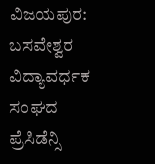ವಿಜಯಪುರ: ಬಸವೇಶ್ವರ ವಿದ್ಯಾವರ್ಧಕ ಸಂಘದ ಪ್ರೆಸಿಡೆನ್ಸಿ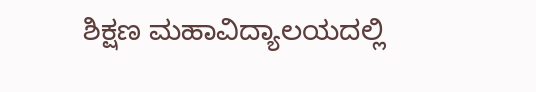ಶಿಕ್ಷಣ ಮಹಾವಿದ್ಯಾಲಯದಲ್ಲಿ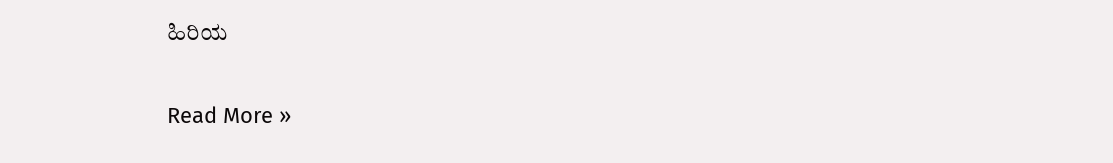ಹಿರಿಯ

Read More »